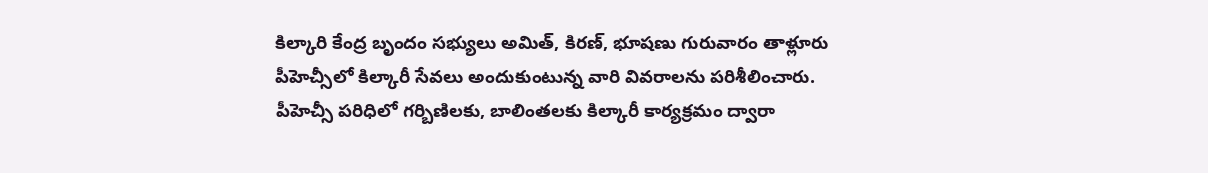కిల్కారి కేంద్ర బృందం సభ్యులు అమిత్, కిరణ్, భూషణు గురువారం తాళ్లూరు పీహెచ్సీలో కిల్కారీ సేవలు అందుకుంటున్న వారి వివరాలను పరిశీలించారు. పీహెచ్సీ పరిధిలో గర్బిణిలకు, బాలింతలకు కిల్కారీ కార్యక్రమం ద్వారా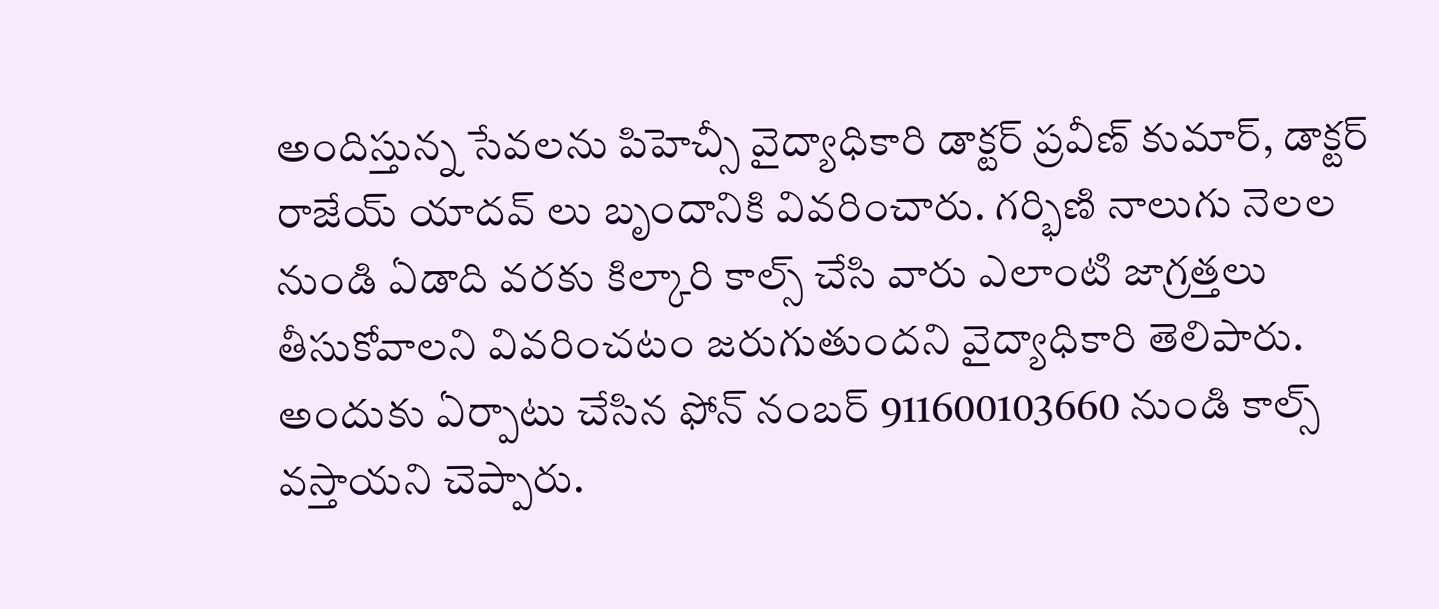అందిస్తున్న సేవలను పిహెచ్సీ వైద్యాధికారి డాక్టర్ ప్రవీణ్ కుమార్, డాక్టర్ రాజేయ్ యాదవ్ లు బృందానికి వివరించారు. గర్భిణి నాలుగు నెలల నుండి ఏడాది వరకు కిల్కారి కాల్స్ చేసి వారు ఎలాంటి జాగ్రత్తలు తీసుకోవాలని వివరించటం జరుగుతుందని వైద్యాధికారి తెలిపారు. అందుకు ఏర్పాటు చేసిన ఫోన్ నంబర్ 911600103660 నుండి కాల్స్ వస్తాయని చెప్పారు.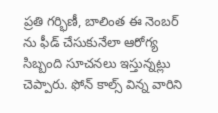ప్రతి గర్భిణీ, బాలింత ఈ నెంబర్ ను ఫీడ్ చేసుకునేలా ఆరోగ్య సిబ్బంది సూచనలు ఇస్తున్నట్లు చెప్పారు. ఫోన్ కాల్స్ విన్న వారిని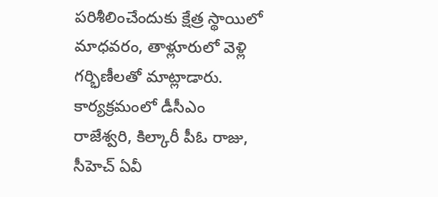పరిశీలించేందుకు క్షేత్ర స్థాయిలో మాధవరం, తాళ్లూరులో వెళ్లి గర్భిణీలతో మాట్లాడారు. కార్యక్రమంలో డీసీఎం రాజేశ్వరి, కిల్కారీ పీఓ రాజు, సీహెచ్ ఏవీ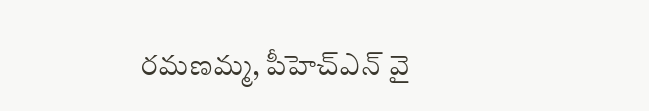రమణమ్మ, పీహెచ్ఎన్ వై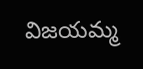విజయమ్మ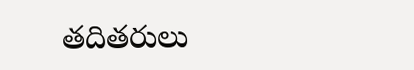తదితరులు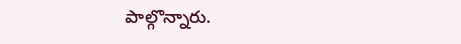పాల్గొన్నారు.